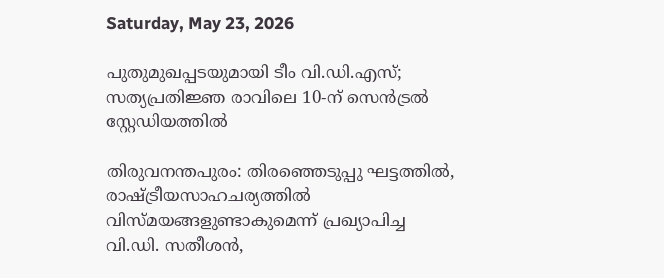Saturday, May 23, 2026

പുതുമുഖപ്പടയുമായി ടീം വി.ഡി.എസ്; സത്യപ്രതിജ്ഞ രാവിലെ 10-ന് സെൻട്രൽ സ്റ്റേഡിയത്തിൽ

തിരുവനന്തപുരം: തിരഞ്ഞെടുപ്പു ഘട്ടത്തിൽ, രാഷ്ട്രീയസാഹചര്യത്തിൽ വിസ്മയങ്ങളുണ്ടാകുമെന്ന് പ്രഖ്യാപിച്ച വി.ഡി. സതീശൻ,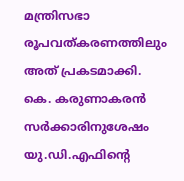മന്ത്രിസഭാ രൂപവത്‌കരണത്തിലും അത് പ്രകടമാക്കി. കെ. കരുണാകരൻ സർക്കാരിനുശേഷം യു.ഡി.എഫിന്റെ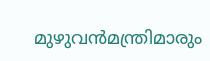മുഴുവൻമന്ത്രിമാരും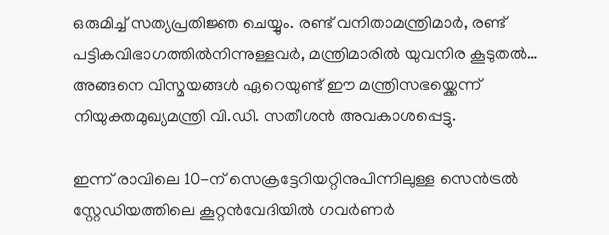ഒരുമിച്ച് സത്യപ്രതിജ്ഞ ചെയ്യും. രണ്ട്‌ വനിതാമന്ത്രിമാർ, രണ്ട് പട്ടികവിഭാഗത്തിൽനിന്നുള്ളവർ, മന്ത്രിമാരിൽ യുവനിര കൂടുതൽ… അങ്ങനെ വിസ്മയങ്ങൾ ഏറെയുണ്ട് ഈ മന്ത്രിസഭയ്ക്കെന്ന്‌ നിയുക്തമുഖ്യമന്ത്രി വി.ഡി. സതീശൻ അവകാശപ്പെട്ടു.

ഇന്ന് രാവിലെ 10-ന് സെക്രട്ടേറിയറ്റിനുപിന്നിലുള്ള സെൻട്രൽ സ്റ്റേഡിയത്തിലെ കൂറ്റൻവേദിയിൽ ഗവർണർ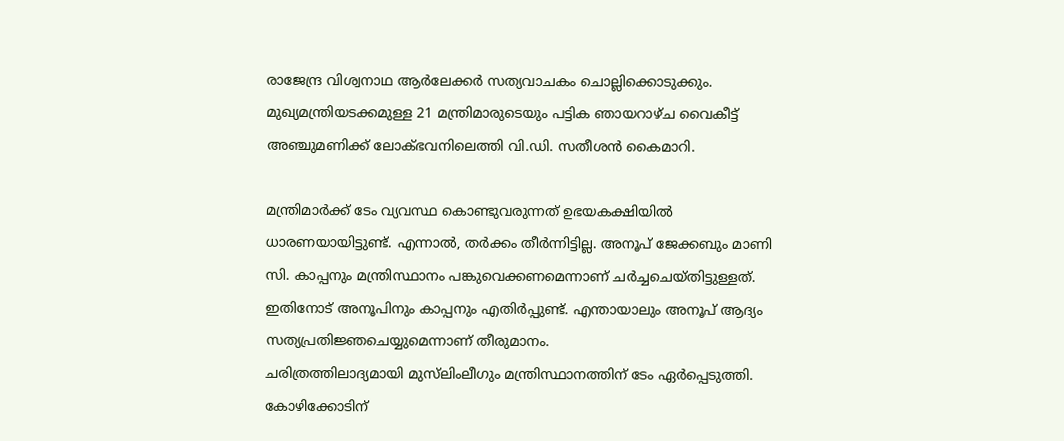രാജേന്ദ്ര വിശ്വനാഥ ആർലേക്കർ സത്യവാചകം ചൊല്ലിക്കൊടുക്കും. മുഖ്യമന്ത്രിയടക്കമുള്ള 21 മന്ത്രിമാരുടെയും പട്ടിക ഞായറാഴ്ച വൈകീട്ട് അഞ്ചുമണിക്ക് ലോക്ഭവനിലെത്തി വി.ഡി. സതീശൻ കൈമാറി.

മന്ത്രിമാർക്ക് ടേം വ്യവസ്ഥ കൊണ്ടുവരുന്നത് ഉഭയകക്ഷിയിൽ ധാരണയായിട്ടുണ്ട്. എന്നാൽ, തർക്കം തീർന്നിട്ടില്ല. അനൂപ് ജേക്കബും മാണി സി. കാപ്പനും മന്ത്രിസ്ഥാനം പങ്കുവെക്കണമെന്നാണ് ചർച്ചചെയ്തിട്ടുള്ളത്. ഇതിനോട് അനൂപിനും കാപ്പനും എതിർപ്പുണ്ട്. എന്തായാലും അനൂപ് ആദ്യം സത്യപ്രതിജ്ഞചെയ്യുമെന്നാണ് തീരുമാനം.
ചരിത്രത്തിലാദ്യമായി മുസ്‌ലിംലീഗും മന്ത്രിസ്ഥാനത്തിന് ടേം ഏർപ്പെടുത്തി. കോഴിക്കോടിന്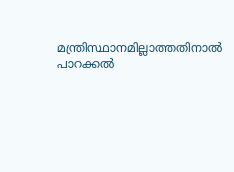മന്ത്രിസ്ഥാനമില്ലാത്തതിനാൽ പാറക്കൽ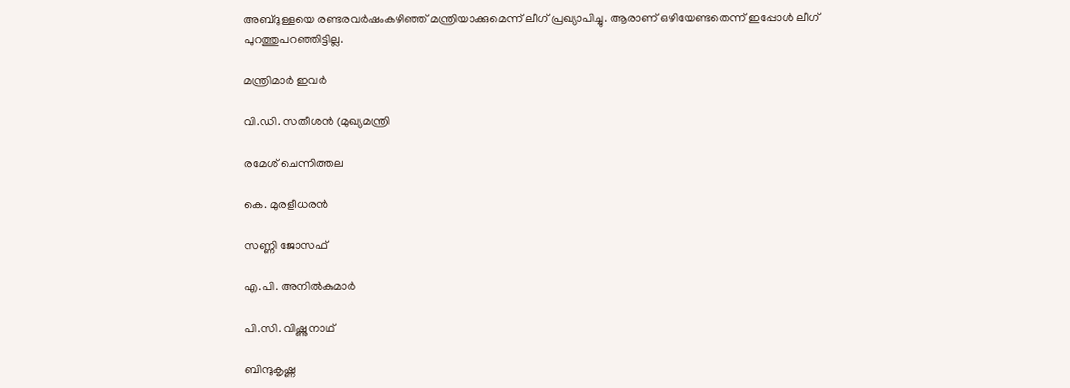അബ്ദുള്ളയെ രണ്ടരവർഷംകഴിഞ്ഞ് മന്ത്രിയാക്കുമെന്ന് ലീഗ് പ്രഖ്യാപിച്ചു. ആരാണ് ഒഴിയേണ്ടതെന്ന് ഇപ്പോൾ ലീഗ് പുറത്തുപറഞ്ഞിട്ടില്ല.

മന്ത്രിമാർ ഇവർ

വി.ഡി. സതീശൻ (മുഖ്യമന്ത്രി

രമേശ് ചെന്നിത്തല

കെ. മുരളീധരൻ

സണ്ണി ജോസഫ്

എ.പി. അനിൽകുമാർ

പി.സി. വിഷ്ണുനാഥ്

ബിന്ദുകൃഷ്ണ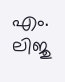എം. ലിജു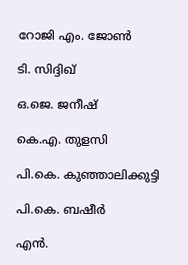റോജി എം. ജോൺ

ടി. സിദ്ദിഖ്

ഒ.ജെ. ജനീഷ്

കെ.എ. തുളസി

പി.കെ. കുഞ്ഞാലിക്കുട്ടി

പി.കെ. ബഷീർ

എൻ.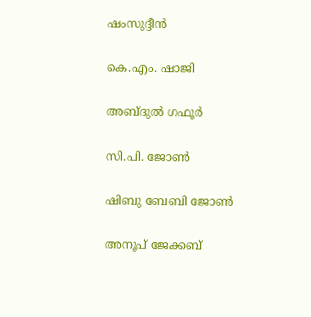ഷംസുദ്ദീൻ

കെ.എം. ഷാജി

അബ്ദുൽ ഗഫൂർ

സി.പി. ജോൺ

ഷിബു ബേബി ജോൺ

അനൂപ് ജേക്കബ്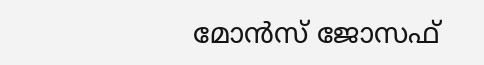മോൻസ് ജോസഫ്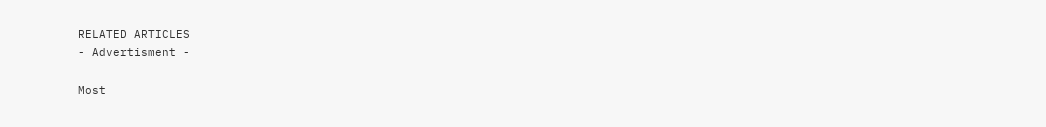RELATED ARTICLES
- Advertisment -

Most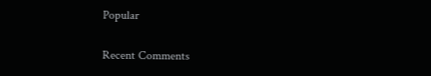Popular

Recent Comments